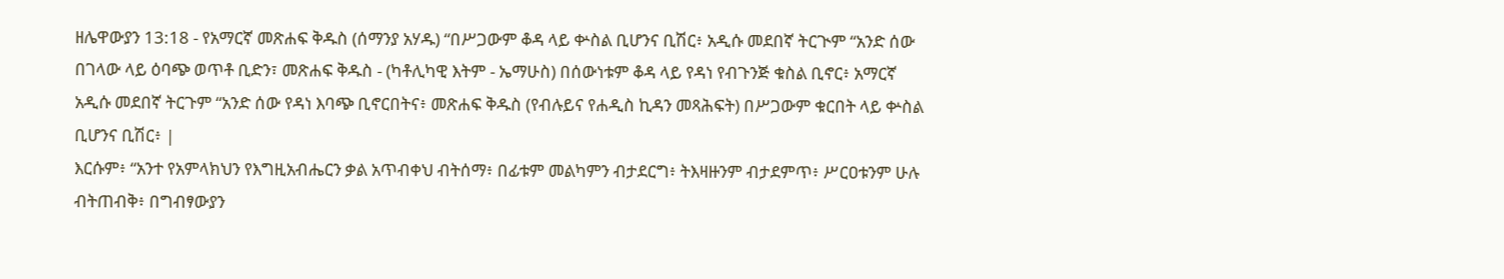ዘሌዋውያን 13:18 - የአማርኛ መጽሐፍ ቅዱስ (ሰማንያ አሃዱ) “በሥጋውም ቆዳ ላይ ቍስል ቢሆንና ቢሽር፥ አዲሱ መደበኛ ትርጒም “አንድ ሰው በገላው ላይ ዕባጭ ወጥቶ ቢድን፣ መጽሐፍ ቅዱስ - (ካቶሊካዊ እትም - ኤማሁስ) በሰውነቱም ቆዳ ላይ የዳነ የብጉንጅ ቁስል ቢኖር፥ አማርኛ አዲሱ መደበኛ ትርጉም “አንድ ሰው የዳነ እባጭ ቢኖርበትና፥ መጽሐፍ ቅዱስ (የብሉይና የሐዲስ ኪዳን መጻሕፍት) በሥጋውም ቁርበት ላይ ቍስል ቢሆንና ቢሽር፥ |
እርሱም፥ “አንተ የአምላክህን የእግዚአብሔርን ቃል አጥብቀህ ብትሰማ፥ በፊቱም መልካምን ብታደርግ፥ ትእዛዙንም ብታደምጥ፥ ሥርዐቱንም ሁሉ ብትጠብቅ፥ በግብፃውያን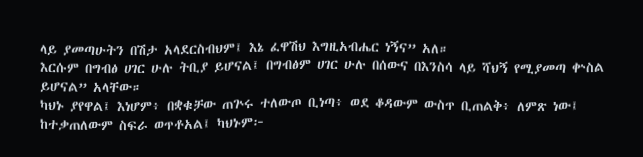ላይ ያመጣሁትን በሽታ አላደርስብህም፤ እኔ ፈዋሽህ እግዚአብሔር ነኝና” አለ።
እርሱም በግብፅ ሀገር ሁሉ ትቢያ ይሆናል፤ በግብፅም ሀገር ሁሉ በሰውና በእንስሳ ላይ ሻህኝ የሚያመጣ ቍስል ይሆናል” አላቸው።
ካህኑ ያየዋል፤ እነሆም፥ በቋቁቻው ጠጕሩ ተለውጦ ቢነጣ፥ ወደ ቆዳውም ውስጥ ቢጠልቅ፥ ለምጽ ነው፤ ከተቃጠለውም ስፍራ ወጥቶአል፤ ካህኑም፦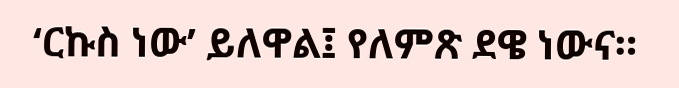‘ርኩስ ነው’ ይለዋል፤ የለምጽ ደዌ ነውና።